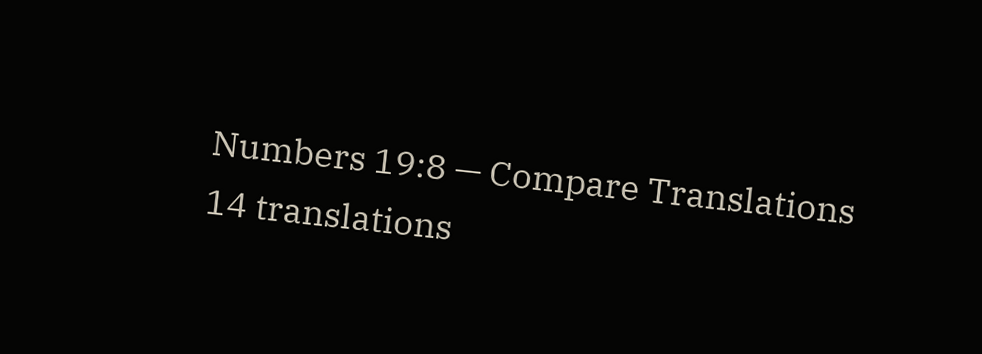Numbers 19:8 — Compare Translations
14 translations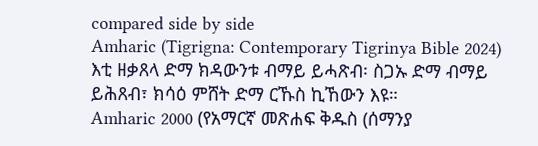compared side by side
Amharic (Tigrigna: Contemporary Tigrinya Bible 2024)
እቲ ዘቃጸላ ድማ ክዳውንቱ ብማይ ይሓጽብ፡ ስጋኡ ድማ ብማይ ይሕጸብ፣ ክሳዕ ምሸት ድማ ርኹስ ኪኸውን እዩ።
Amharic 2000 (የአማርኛ መጽሐፍ ቅዱስ (ሰማንያ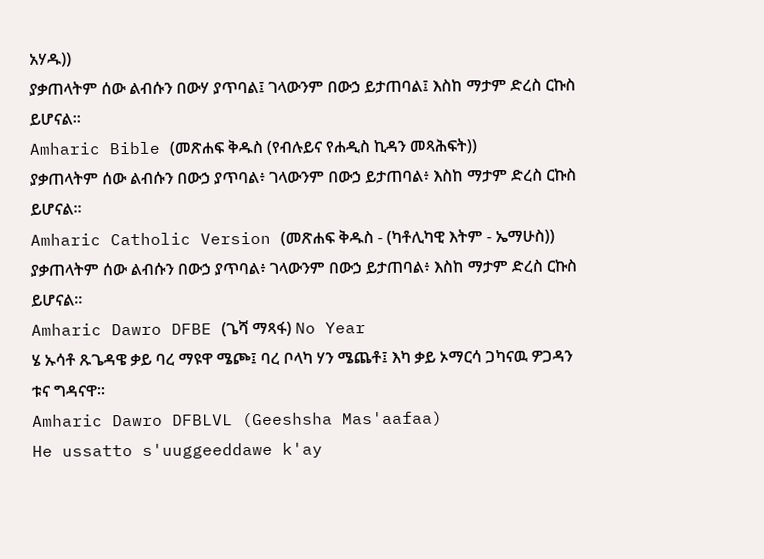አሃዱ))
ያቃጠላትም ሰው ልብሱን በውሃ ያጥባል፤ ገላውንም በውኃ ይታጠባል፤ እስከ ማታም ድረስ ርኩስ ይሆናል።
Amharic Bible (መጽሐፍ ቅዱስ (የብሉይና የሐዲስ ኪዳን መጻሕፍት))
ያቃጠላትም ሰው ልብሱን በውኃ ያጥባል፥ ገላውንም በውኃ ይታጠባል፥ እስከ ማታም ድረስ ርኩስ ይሆናል።
Amharic Catholic Version (መጽሐፍ ቅዱስ - (ካቶሊካዊ እትም - ኤማሁስ))
ያቃጠላትም ሰው ልብሱን በውኃ ያጥባል፥ ገላውንም በውኃ ይታጠባል፥ እስከ ማታም ድረስ ርኩስ ይሆናል።
Amharic Dawro DFBE (ጌሻ ማጻፋ) No Year
ሄ ኡሳቶ ጹጌዳዌ ቃይ ባረ ማዩዋ ሜጮ፤ ባረ ቦላካ ሃን ሜጨቶ፤ እካ ቃይ ኦማርሳ ጋካናዉ ዎጋዳን ቱና ግዳናዋ።
Amharic Dawro DFBLVL (Geeshsha Mas'aafaa)
He ussatto s'uuggeeddawe k'ay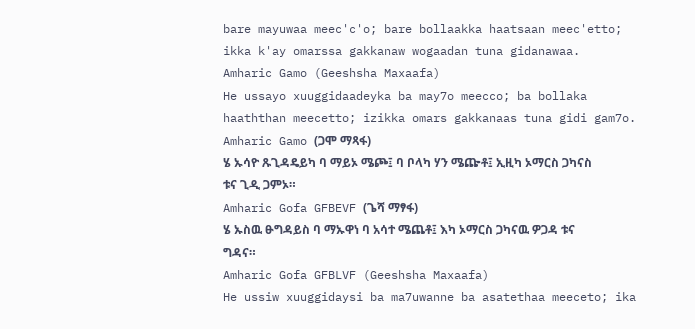bare mayuwaa meec'c'o; bare bollaakka haatsaan meec'etto; ikka k'ay omarssa gakkanaw wogaadan tuna gidanawaa.
Amharic Gamo (Geeshsha Maxaafa)
He ussayo xuuggidaadeyka ba may7o meecco; ba bollaka haaththan meecetto; izikka omars gakkanaas tuna gidi gam7o.
Amharic Gamo (ጋሞ ማጻፋ)
ሄ ኡሳዮ ጹጊዳዴይካ ባ ማይኦ ሜጮ፤ ባ ቦላካ ሃን ሜጬቶ፤ ኢዚካ ኦማርስ ጋካናስ ቱና ጊዲ ጋምኦ።
Amharic Gofa GFBEVF (ጌሻ ማፃፋ)
ሄ ኡስዉ ፁግዳይስ ባ ማኡዋነ ባ አሳተ ሜጨቶ፤ እካ ኦማርስ ጋካናዉ ዎጋዳ ቱና ግዳና።
Amharic Gofa GFBLVF (Geeshsha Maxaafa)
He ussiw xuuggidaysi ba ma7uwanne ba asatethaa meeceto; ika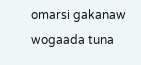omarsi gakanaw wogaada tuna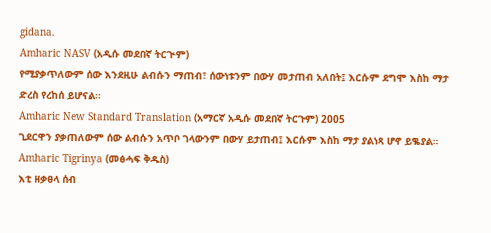gidana.
Amharic NASV (አዲሱ መደበኛ ትርጒም)
የሚያቃጥለውም ሰው እንደዚሁ ልብሱን ማጠብ፣ ሰውነቱንም በውሃ መታጠብ አለበት፤ እርሱም ደግሞ እስከ ማታ ድረስ የረከሰ ይሆናል።
Amharic New Standard Translation (አማርኛ አዲሱ መደበኛ ትርጉም) 2005
ጊደርዋን ያቃጠለውም ሰው ልብሱን አጥቦ ገላውንም በውሃ ይታጠብ፤ እርሱም እስከ ማታ ያልነጻ ሆኖ ይቈያል።
Amharic Tigrinya (መፅሓፍ ቅዱስ)
እቲ ዘቃፀላ ሰብ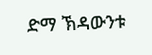ድማ ኽዳውንቱ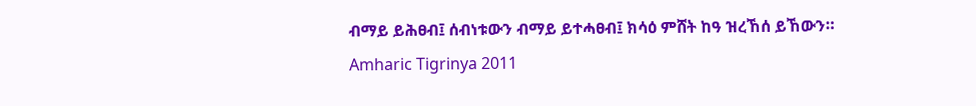ብማይ ይሕፀብ፤ ሰብነቱውን ብማይ ይተሓፀብ፤ ክሳዕ ምሸት ከዓ ዝረኸሰ ይኸውን።
Amharic Tigrinya 2011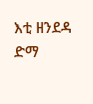እቲ ዘንደዳ ድማ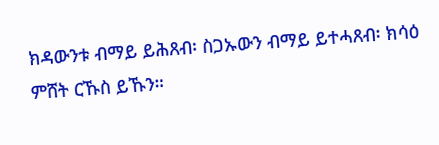ክዳውንቱ ብማይ ይሕጸብ፡ ስጋኡውን ብማይ ይተሓጸብ፡ ክሳዕ ምሸት ርኹስ ይኹን።